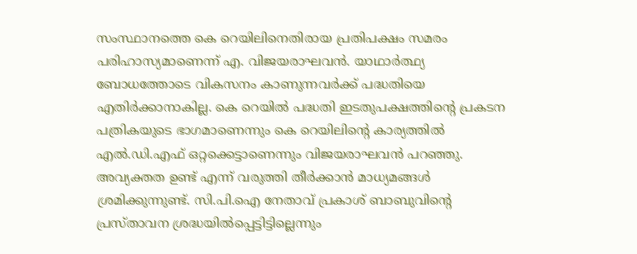സംസ്ഥാനത്തെ കെ റെയിലിനെതിരായ പ്രതിപക്ഷം സമരം പരിഹാസ്യമാണെന്ന് എ. വിജയരാഘവൻ. യാഥാർത്ഥ്യ ബോധത്തോടെ വികസനം കാണുന്നവർക്ക് പദ്ധതിയെ എതിർക്കാനാകില്ല. കെ റെയിൽ പദ്ധതി ഇടതുപക്ഷത്തിൻ്റെ പ്രകടന പത്രികയുടെ ഭാഗമാണെന്നും കെ റെയിലിൻ്റെ കാര്യത്തിൽ എൽ.ഡി.എഫ് ഒറ്റക്കെട്ടാണെന്നും വിജയരാഘവൻ പറഞ്ഞു.
അവ്യക്തത ഉണ്ട് എന്ന് വരുത്തി തീർക്കാൻ മാധ്യമങ്ങൾ ശ്രമിക്കുന്നുണ്ട്. സി.പി.ഐ നേതാവ് പ്രകാശ് ബാബുവിൻ്റെ പ്രസ്താവന ശ്രദ്ധയിൽപ്പെട്ടിട്ടില്ലെന്നും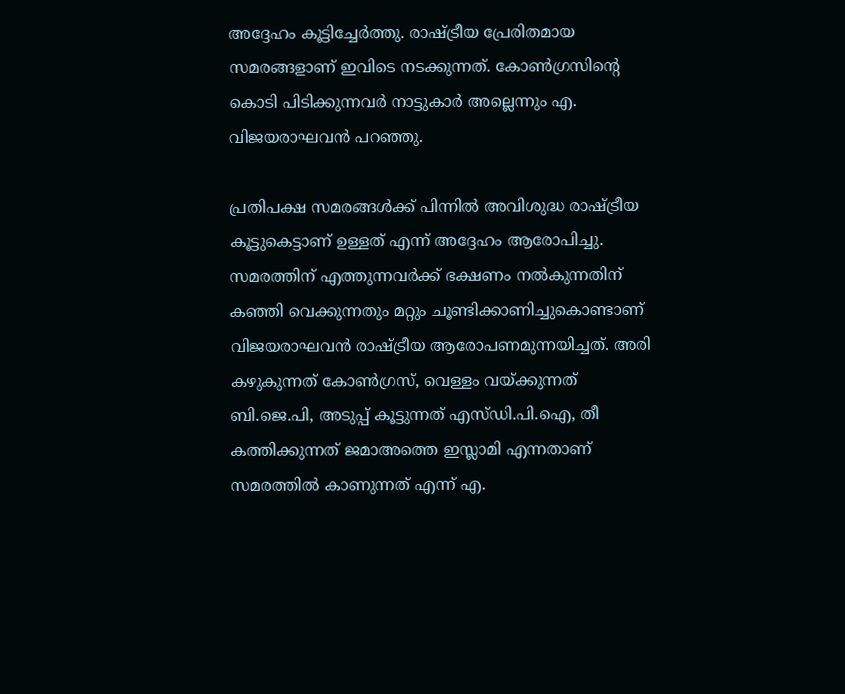അദ്ദേഹം കൂട്ടിച്ചേർത്തു. രാഷ്ട്രീയ പ്രേരിതമായ സമരങ്ങളാണ് ഇവിടെ നടക്കുന്നത്. കോൺഗ്രസിൻ്റെ കൊടി പിടിക്കുന്നവർ നാട്ടുകാർ അല്ലെന്നും എ. വിജയരാഘവൻ പറഞ്ഞു.

പ്രതിപക്ഷ സമരങ്ങൾക്ക് പിന്നിൽ അവിശുദ്ധ രാഷ്ട്രീയ കൂട്ടുകെട്ടാണ് ഉള്ളത് എന്ന് അദ്ദേഹം ആരോപിച്ചു. സമരത്തിന് എത്തുന്നവർക്ക് ഭക്ഷണം നൽകുന്നതിന് കഞ്ഞി വെക്കുന്നതും മറ്റും ചൂണ്ടിക്കാണിച്ചുകൊണ്ടാണ് വിജയരാഘവൻ രാഷ്ട്രീയ ആരോപണമുന്നയിച്ചത്. അരി കഴുകുന്നത് കോൺഗ്രസ്, വെള്ളം വയ്ക്കുന്നത് ബി.ജെ.പി, അടുപ്പ് കൂട്ടുന്നത് എസ്ഡി.പി.ഐ, തീ കത്തിക്കുന്നത് ജമാഅത്തെ ഇസ്ലാമി എന്നതാണ് സമരത്തിൽ കാണുന്നത് എന്ന് എ.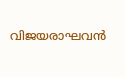വിജയരാഘവൻ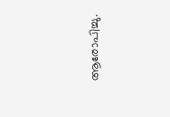ആരോപിച്ചു.